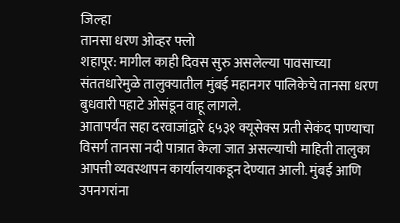जिल्हा
तानसा धरण ओव्हर फ्लो
शहापूर: मागील काही दिवस सुरु असलेल्या पावसाच्या संततधारेमुळे तालुक्यातील मुंबई महानगर पालिकेचे तानसा धरण बुधवारी पहाटे ओसंडून वाहू लागले.
आतापर्यंत सहा दरवाजांद्वारे ६५३१ क्यूसेक्स प्रती सेकंद पाण्याचा विसर्ग तानसा नदी पात्रात केला जात असल्याची माहिती तालुका आपत्ती व्यवस्थापन कार्यालयाकडून देण्यात आली. मुंबई आणि उपनगरांना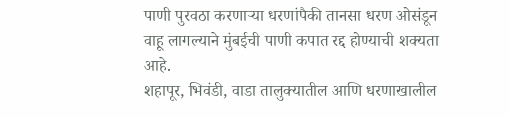पाणी पुरवठा करणाऱ्या धरणांपैकी तानसा धरण ओसंडून वाहू लागल्याने मुंबईची पाणी कपात रद्द होण्याची शक्यता आहे.
शहापूर, भिवंडी, वाडा तालुक्यातील आणि धरणाखालील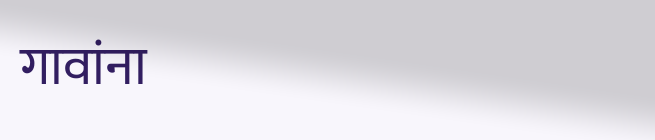गावांना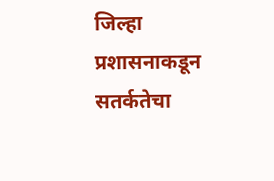जिल्हा प्रशासनाकडून सतर्कतेचा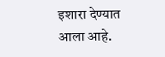इशारा देण्यात आला आहे.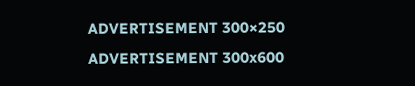ADVERTISEMENT 300×250
ADVERTISEMENT 300x600